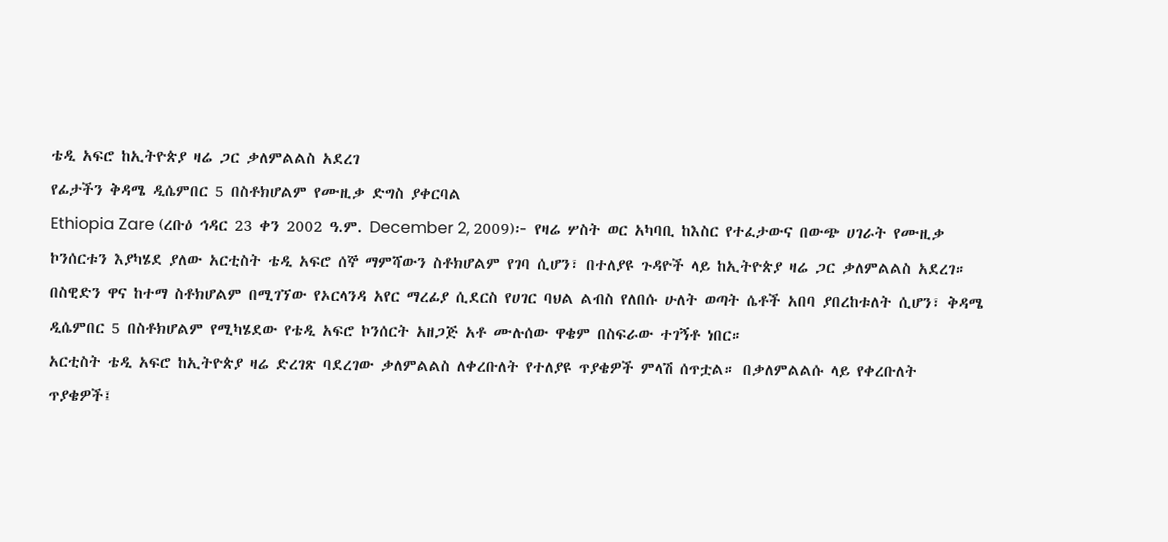ቴዲ አፍሮ ከኢትዮጵያ ዛሬ ጋር ቃለምልልስ አደረገ
የፊታችን ቅዳሜ ዲሴምበር 5 በስቶክሆልም የሙዚቃ ድግስ ያቀርባል
Ethiopia Zare (ረቡዕ ኅዳር 23 ቀን 2002 ዓ.ም. December 2, 2009)፦ የዛሬ ሦስት ወር አካባቢ ከእስር የተፈታውና በውጭ ሀገራት የሙዚቃ ኮንሰርቱን እያካሄደ ያለው አርቲስት ቴዲ አፍሮ ሰኞ ማምሻውን ስቶክሆልም የገባ ሲሆን፣ በተለያዩ ጉዳዮች ላይ ከኢትዮጵያ ዛሬ ጋር ቃለምልልስ አደረገ።
በስዊድን ዋና ከተማ ስቶክሆልም በሚገኘው የኦርላንዳ አየር ማረፊያ ሲደርስ የሀገር ባህል ልብስ የለበሱ ሁለት ወጣት ሴቶች አበባ ያበረከቱለት ሲሆን፣ ቅዳሜ ዲሴምበር 5 በስቶክሆልም የሚካሄደው የቴዲ አፍሮ ኮንሰርት አዘጋጅ አቶ ሙሉሰው ዋቄም በስፍራው ተገኝቶ ነበር።
አርቲስት ቴዲ አፍሮ ከኢትዮጵያ ዛሬ ድረገጽ ባደረገው ቃለምልልስ ለቀረቡለት የተለያዩ ጥያቄዎች ምላሽ ሰጥቷል። በቃለምልልሱ ላይ የቀረቡለት ጥያቄዎች፤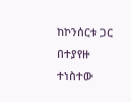ከኮንሰርቱ ጋር በተያየዙ ተነስተው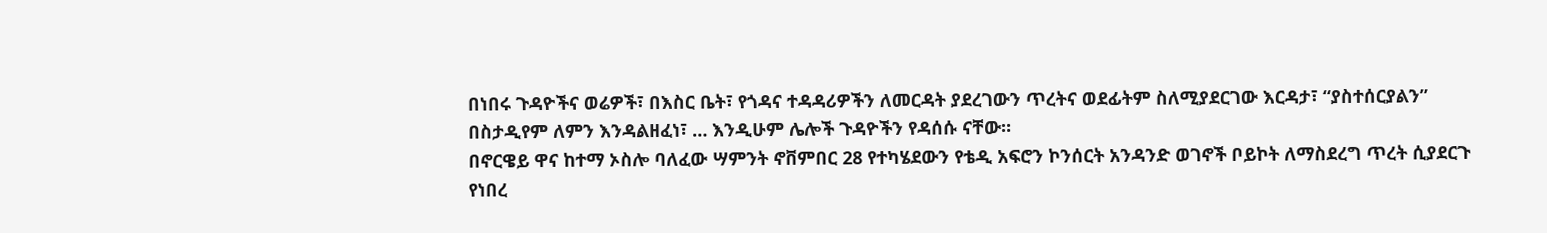በነበሩ ጉዳዮችና ወሬዎች፣ በእስር ቤት፣ የጎዳና ተዳዳሪዎችን ለመርዳት ያደረገውን ጥረትና ወደፊትም ስለሚያደርገው እርዳታ፣ “ያስተሰርያልን” በስታዲየም ለምን እንዳልዘፈነ፣ … እንዲሁም ሌሎች ጉዳዮችን የዳሰሱ ናቸው።
በኖርዌይ ዋና ከተማ ኦስሎ ባለፈው ሣምንት ኖቨምበር 28 የተካሄደውን የቴዲ አፍሮን ኮንሰርት አንዳንድ ወገኖች ቦይኮት ለማስደረግ ጥረት ሲያደርጉ የነበረ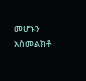መሆኑን አስመልክቶ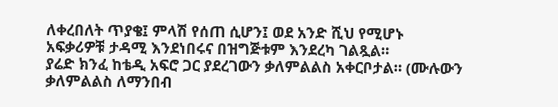ለቀረበለት ጥያቄ፤ ምላሽ የሰጠ ሲሆን፤ ወደ አንድ ሺህ የሚሆኑ አፍቃሪዎቹ ታዳሚ እንደነበሩና በዝግጅቱም እንደረካ ገልጿል።
ያሬድ ክንፈ ከቴዲ አፍሮ ጋር ያደረገውን ቃለምልልስ አቀርቦታል። (ሙሉውን ቃለምልልስ ለማንበብ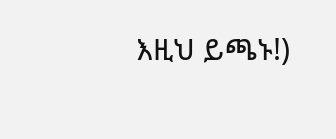እዚህ ይጫኑ!)